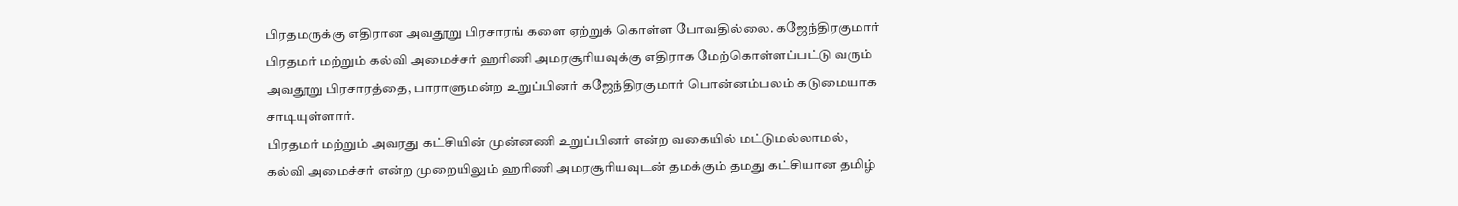பிரதமருக்கு எதிரான அவதூறு பிரசாரங் களை ஏற்றுக் கொள்ள போவதில்லை. கஜேந்திரகுமார்
பிரதமர் மற்றும் கல்வி அமைச்சர் ஹரிணி அமரசூரியவுக்கு எதிராக மேற்கொள்ளப்பட்டு வரும் அவதூறு பிரசாரத்தை, பாராளுமன்ற உறுப்பினர் கஜேந்திரகுமார் பொன்னம்பலம் கடுமையாக சாடியுள்ளார்.
பிரதமர் மற்றும் அவரது கட்சியின் முன்னணி உறுப்பினர் என்ற வகையில் மட்டுமல்லாமல், கல்வி அமைச்சர் என்ற முறையிலும் ஹரிணி அமரசூரியவுடன் தமக்கும் தமது கட்சியான தமிழ்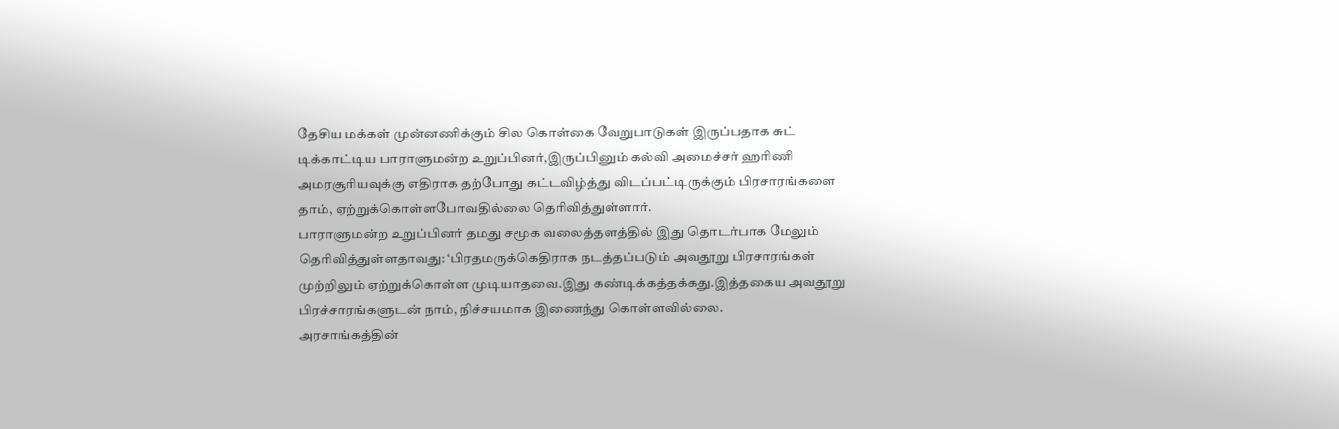தேசிய மக்கள் முன்னணிக்கும் சில கொள்கை வேறுபாடுகள் இருப்பதாக சுட் டிக்காட்டிய பாராளுமன்ற உறுப்பினர்,இருப்பினும் கல்வி அமைச்சர் ஹரிணி அமரசூரியவுக்கு எதிராக தற்போது கட்டவிழ்த்து விடப்பட்டிருக்கும் பிரசாரங்களை தாம், ஏற்றுக்கொள்ளபோவதில்லை தெரிவித்துள்ளார்.
பாராளுமன்ற உறுப்பினர் தமது சமூக வலைத்தளத்தில் இது தொடர்பாக மேலும் தெரிவித்துள்ளதாவது: ‘பிரதமருக்கெதிராக நடத்தப்படும் அவதூறு பிரசாரங்கள் முற்றிலும் ஏற்றுக்கொள்ள முடியாதவை.இது கண்டிக்கத்தக்கது.இத்தகைய அவதூறு பிரச்சாரங்களுடன் நாம், நிச்சயமாக இணைந்து கொள்ளவில்லை.
அரசாங்கத்தின்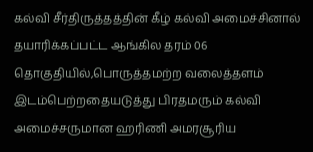கல்வி சீர்திருத்தத்தின் கீழ் கல்வி அமைச்சினால் தயாரிக்கப்பட்ட ஆங்கில தரம் 06 தொகுதியில்,பொருத்தமற்ற வலைத்தளம் இடம்பெற்றதையடுத்து பிரதமரும் கல்வி அமைச்சருமான ஹரிணி அமரசூரிய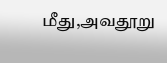மீது,அவதூறு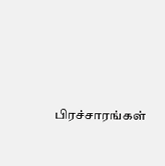பிரச்சாரங்கள்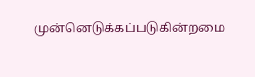முன்னெடுக்கப்படுகின்றமை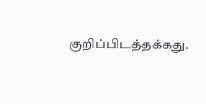குறிப்பிடத்தக்கது.